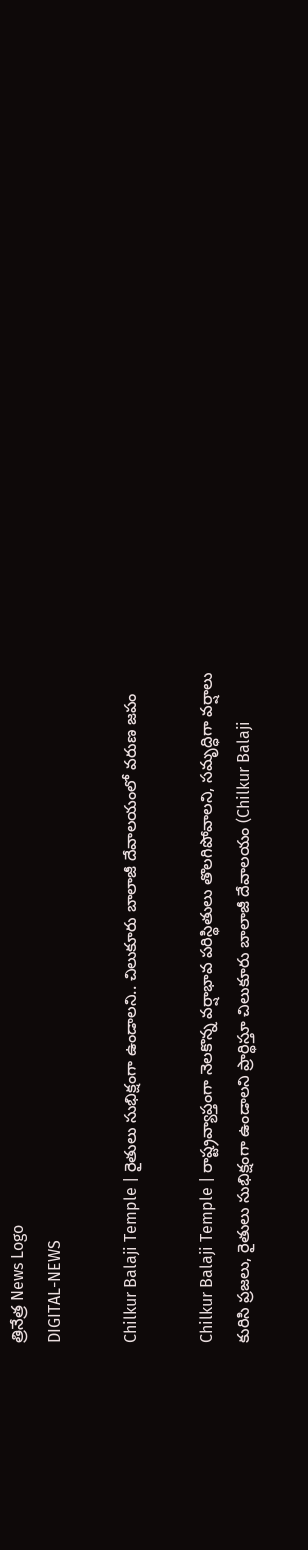త్రినేత్ర News Logo
DIGITAL-NEWS

Chilkur Balaji Temple | రైతులు సుభిక్షంగా ఉండాల‌ని.. చిలుకూరు బాలాజీ దేవాలయంలో వరుణ జపం

Chilkur Balaji Temple | రాష్ట్ర‌వ్యాప్తంగా నెలకొన్న వర్షాభావ పరిస్థితులు తొలగిపోవాల‌ని, సమృద్ధిగా వర్షాలు కురిసి ప్రజలు, రైతులు సుభిక్షంగా ఉండాలని ప్రార్థిస్తూ చిలుకూరు బాలాజీ దేవాల‌యం (Chilkur Balaji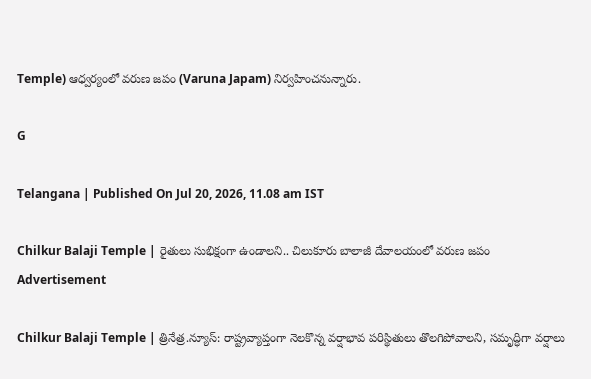Temple) ఆధ్వ‌ర్యంలో వ‌రుణ జ‌పం (Varuna Japam) నిర్వ‌హించ‌నున్నారు.

G

Telangana | Published On Jul 20, 2026, 11.08 am IST

Chilkur Balaji Temple | రైతులు సుభిక్షంగా ఉండాల‌ని.. చిలుకూరు బాలాజీ దేవాలయంలో వరుణ జపం
Advertisement

Chilkur Balaji Temple | త్రినేత్ర‌.న్యూస్‌: రాష్ట్ర‌వ్యాప్తంగా నెలకొన్న వర్షాభావ పరిస్థితులు తొలగిపోవాల‌ని, సమృద్ధిగా వర్షాలు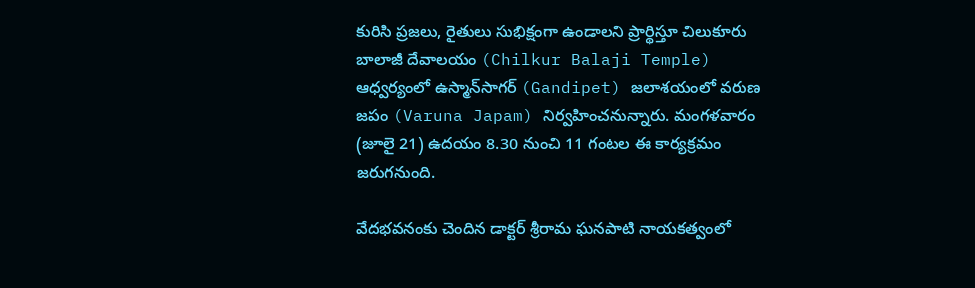కురిసి ప్రజలు, రైతులు సుభిక్షంగా ఉండాలని ప్రార్థిస్తూ చిలుకూరు బాలాజీ దేవాల‌యం (Chilkur Balaji Temple) ఆధ్వ‌ర్యంలో ఉస్మాన్‌సాగ‌ర్ (Gandipet) జ‌లాశ‌యంలో వ‌రుణ జ‌పం (Varuna Japam) నిర్వ‌హించ‌నున్నారు. మంగ‌ళ‌వారం (జూలై 21) ఉదయం 8.30 నుంచి 11 గంటల ఈ కార్య‌క్ర‌మం జ‌రుగనుంది.

వేదభవనంకు చెందిన డాక్ట‌ర్ శ్రీరామ ఘనపాటి నాయకత్వంలో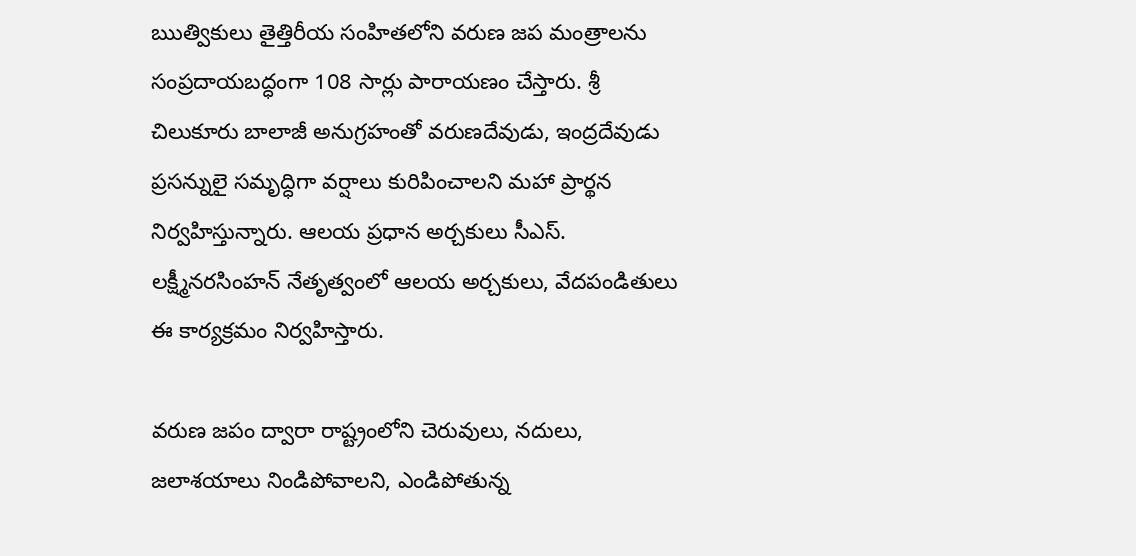ఋత్వికులు తైత్తిరీయ సంహితలోని వరుణ జప మంత్రాలను సంప్రదాయబద్ధంగా 108 సార్లు పారాయణం చేస్తారు. శ్రీ చిలుకూరు బాలాజీ అనుగ్రహంతో వరుణదేవుడు, ఇంద్రదేవుడు ప్రసన్నులై సమృద్ధిగా వర్షాలు కురిపించాలని మహా ప్రార్థన నిర్వహిస్తున్నారు. ఆలయ ప్రధాన అర్చకులు సీఎస్. లక్ష్మీనరసింహన్ నేతృత్వంలో ఆలయ అర్చకులు, వేదపండితులు ఈ కార్య‌క్ర‌మం నిర్వహిస్తారు.

వరుణ జపం ద్వారా రాష్ట్రంలోని చెరువులు, నదులు, జలాశయాలు నిండిపోవాలని, ఎండిపోతున్న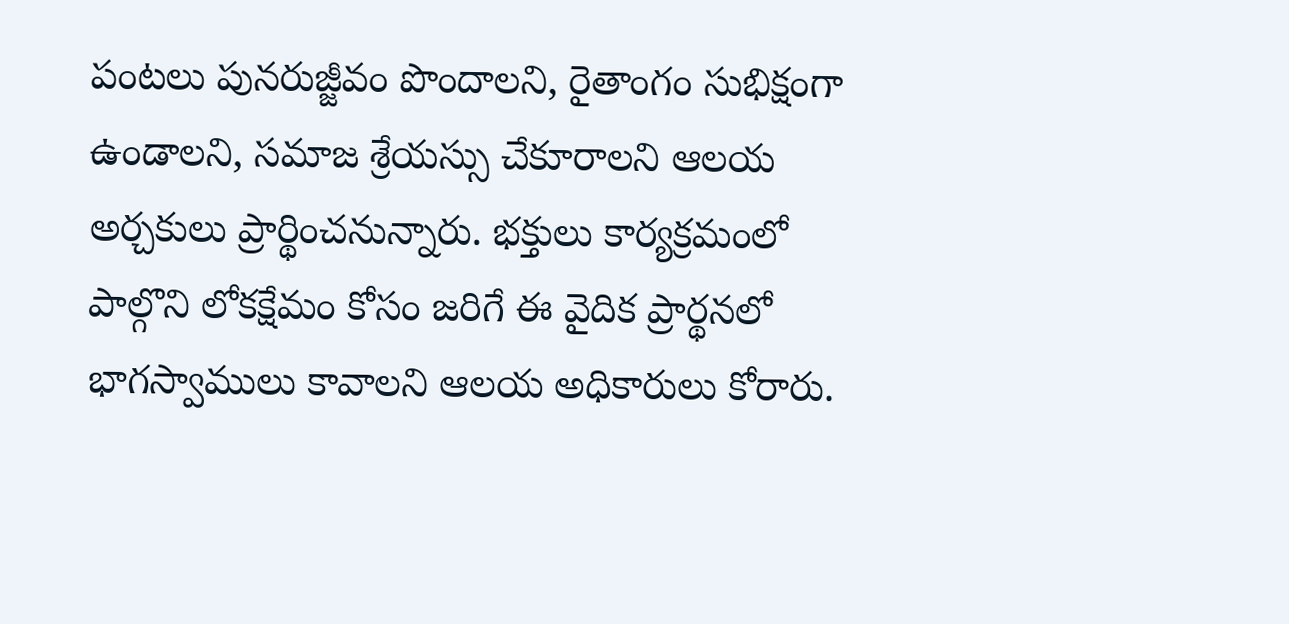పంటలు పునరుజ్జీవం పొందాలని, రైతాంగం సుభిక్షంగా ఉండాలని, సమాజ శ్రేయస్సు చేకూరాలని ఆలయ అర్చకులు ప్రార్థించనున్నారు. భక్తులు కార్యక్రమంలో పాల్గొని లోకక్షేమం కోసం జరిగే ఈ వైదిక ప్రార్థనలో భాగస్వాములు కావాలని ఆల‌య అధికారులు కోరారు.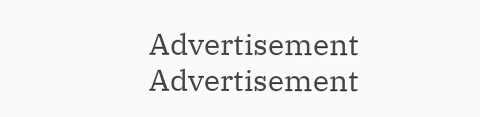Advertisement
Advertisement